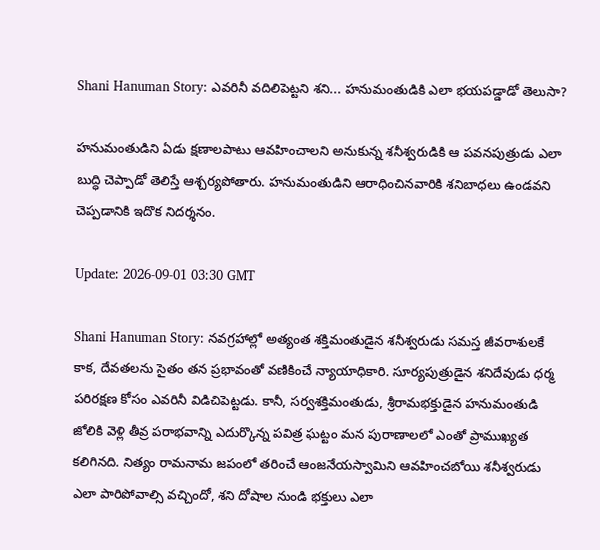Shani Hanuman Story: ఎవరినీ వదిలిపెట్టని శని... హనుమంతుడికి ఎలా భయపడ్డాడో తెలుసా?

హనుమంతుడిని ఏడు క్షణాలపాటు ఆవహించాలని అనుకున్న శనీశ్వరుడికి ఆ పవనపుత్రుడు ఎలా బుద్ధి చెప్పాడో తెలిస్తే ఆశ్చర్యపోతారు. హనుమంతుడిని ఆరాధించినవారికి శనిబాధలు ఉండవని చెప్పడానికి ఇదొక నిదర్శనం.

Update: 2026-09-01 03:30 GMT

Shani Hanuman Story: నవగ్రహాల్లో అత్యంత శక్తిమంతుడైన శనీశ్వరుడు సమస్త జీవరాశులకే కాక, దేవతలను సైతం తన ప్రభావంతో వణికించే న్యాయాధికారి. సూర్యపుత్రుడైన శనిదేవుడు ధర్మ పరిరక్షణ కోసం ఎవరినీ విడిచిపెట్టడు. కానీ, సర్వశక్తిమంతుడు, శ్రీరామభక్తుడైన హనుమంతుడి జోలికి వెళ్లి తీవ్ర పరాభవాన్ని ఎదుర్కొన్న పవిత్ర ఘట్టం మన పురాణాలలో ఎంతో ప్రాముఖ్యత కలిగినది. నిత్యం రామనామ జపంలో తరించే ఆంజనేయస్వామిని ఆవహించబోయి శనీశ్వరుడు ఎలా పారిపోవాల్సి వచ్చిందో, శని దోషాల నుండి భక్తులు ఎలా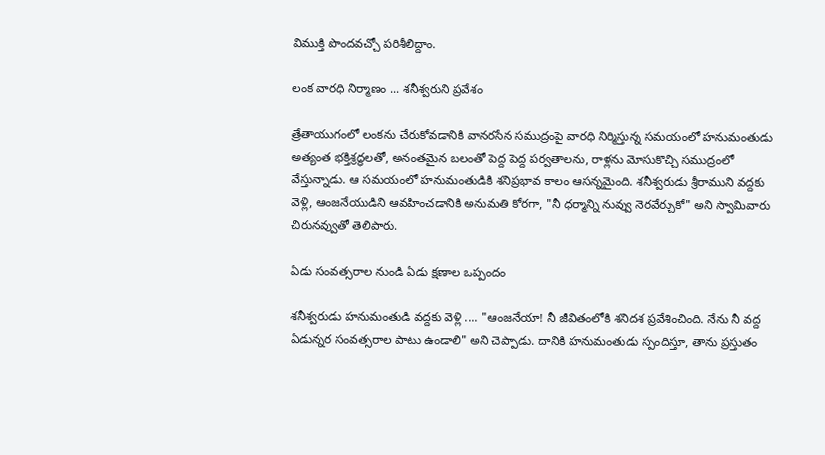విముక్తి పొందవచ్చో పరిశీలిద్దాం.

లంక వారధి నిర్మాణం ... శనీశ్వరుని ప్రవేశం

త్రేతాయుగంలో లంకను చేరుకోవడానికి వానరసేన సముద్రంపై వారధి నిర్మిస్తున్న సమయంలో హనుమంతుడు అత్యంత భక్తిశ్రద్ధలతో, అనంతమైన బలంతో పెద్ద పెద్ద పర్వతాలను, రాళ్లను మోసుకొచ్చి సముద్రంలో వేస్తున్నాడు. ఆ సమయంలో హనుమంతుడికి శనిప్రభావ కాలం ఆసన్నమైంది. శనీశ్వరుడు శ్రీరాముని వద్దకు వెళ్లి, ఆంజనేయుడిని ఆవహించడానికి అనుమతి కోరగా, "నీ ధర్మాన్ని నువ్వు నెరవేర్చుకో" అని స్వామివారు చిరునవ్వుతో తెలిపారు.

ఏడు సంవత్సరాల నుండి ఏడు క్షణాల ఒప్పందం

శనీశ్వరుడు హనుమంతుడి వద్దకు వెళ్లి .... "ఆంజనేయా! నీ జీవితంలోకి శనిదశ ప్రవేశించింది. నేను నీ వద్ద ఏడున్నర సంవత్సరాల పాటు ఉండాలి" అని చెప్పాడు. దానికి హనుమంతుడు స్పందిస్తూ, తాను ప్రస్తుతం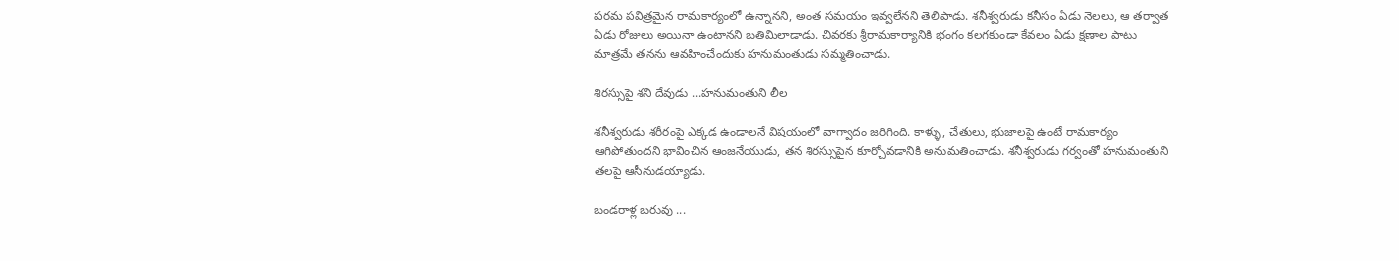పరమ పవిత్రమైన రామకార్యంలో ఉన్నానని, అంత సమయం ఇవ్వలేనని తెలిపాడు. శనీశ్వరుడు కనీసం ఏడు నెలలు, ఆ తర్వాత ఏడు రోజులు అయినా ఉంటానని బతిమిలాడాడు. చివరకు శ్రీరామకార్యానికి భంగం కలగకుండా కేవలం ఏడు క్షణాల పాటు మాత్రమే తనను ఆవహించేందుకు హనుమంతుడు సమ్మతించాడు.

శిరస్సుపై శని దేవుడు ...హనుమంతుని లీల

శనీశ్వరుడు శరీరంపై ఎక్కడ ఉండాలనే విషయంలో వాగ్వాదం జరిగింది. కాళ్ళు, చేతులు, భుజాలపై ఉంటే రామకార్యం ఆగిపోతుందని భావించిన ఆంజనేయుడు, తన శిరస్సుపైన కూర్చోవడానికి అనుమతించాడు. శనీశ్వరుడు గర్వంతో హనుమంతుని తలపై ఆసీనుడయ్యాడు.

బండరాళ్ల బరువు ...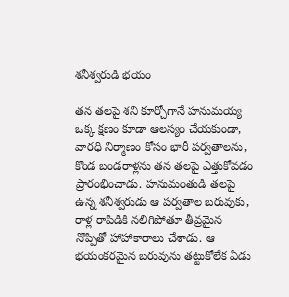శనీశ్వరుడి భయం

తన తలపై శని కూర్చోగానే హనుమయ్య ఒక్క క్షణం కూడా ఆలస్యం చేయకుండా, వారధి నిర్మాణం కోసం భారీ పర్వతాలను, కొండ బండరాళ్లను తన తలపై ఎత్తుకోవడం ప్రారంభించాడు. హనుమంతుడి తలపై ఉన్న శనీశ్వరుడు ఆ పర్వతాల బరువుకు, రాళ్ల రాపిడికి నలిగిపోతూ తీవ్రమైన నొప్పితో హాహాకారాలు చేశాడు. ఆ భయంకరమైన బరువును తట్టుకోలేక ఏడు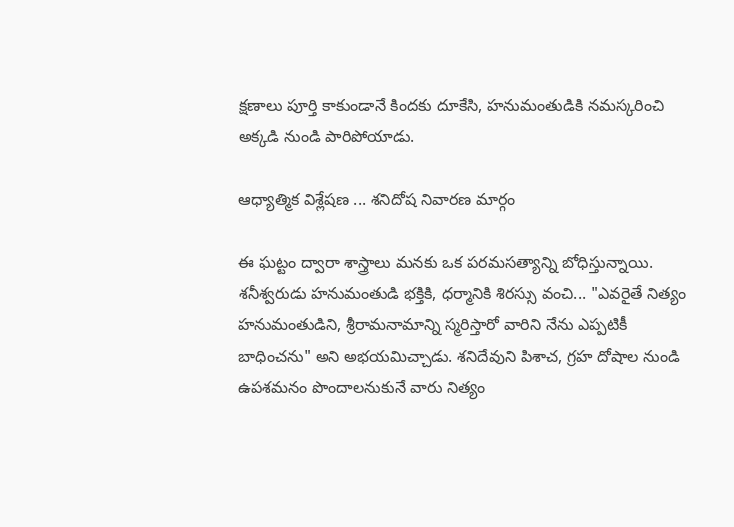క్షణాలు పూర్తి కాకుండానే కిందకు దూకేసి, హనుమంతుడికి నమస్కరించి అక్కడి నుండి పారిపోయాడు.

ఆధ్యాత్మిక విశ్లేషణ ... శనిదోష నివారణ మార్గం

ఈ ఘట్టం ద్వారా శాస్త్రాలు మనకు ఒక పరమసత్యాన్ని బోధిస్తున్నాయి. శనీశ్వరుడు హనుమంతుడి భక్తికి, ధర్మానికి శిరస్సు వంచి... "ఎవరైతే నిత్యం హనుమంతుడిని, శ్రీరామనామాన్ని స్మరిస్తారో వారిని నేను ఎప్పటికీ బాధించను" అని అభయమిచ్చాడు. శనిదేవుని పిశాచ, గ్రహ దోషాల నుండి ఉపశమనం పొందాలనుకునే వారు నిత్యం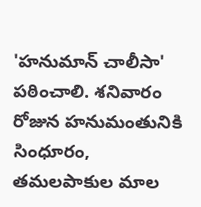'హనుమాన్ చాలీసా' పఠించాలి. శనివారం రోజున హనుమంతునికి సింధూరం, తమలపాకుల మాల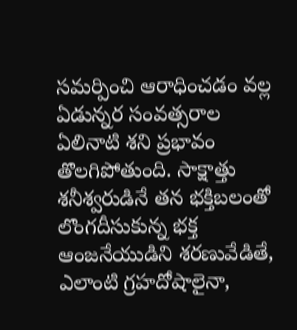సమర్పించి ఆరాధించడం వల్ల ఏడున్నర సంవత్సరాల ఏలినాటి శని ప్రభావం తొలగిపోతుంది. సాక్షాత్తు శనీశ్వరుడినే తన భక్తిబలంతో లొంగదీసుకున్న భక్త ఆంజనేయుడిని శరణువేడితే, ఎలాంటి గ్రహదోషాలైనా,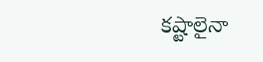కష్టాలైనా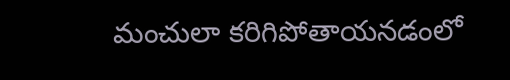మంచులా కరిగిపోతాయనడంలో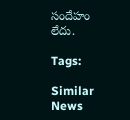సందేహం లేదు.

Tags:

Similar News